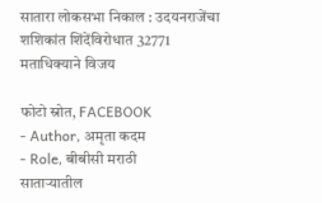सातारा लोकसभा निकाल : उदयनराजेंचा शशिकांत शिंदेंविरोधात 32771 मताधिक्याने विजय

फोटो स्रोत, FACEBOOK
- Author, अमृता कदम
- Role, बीबीसी मराठी
साताऱ्यातील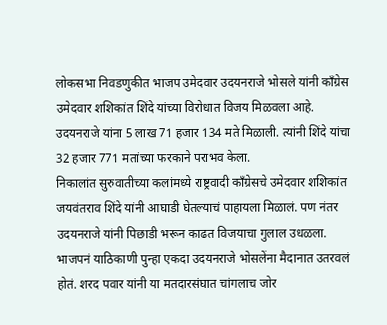लोकसभा निवडणुकीत भाजप उमेदवार उदयनराजे भोसले यांनी काँग्रेस उमेदवार शशिकांत शिंदे यांच्या विरोधात विजय मिळवला आहे.
उदयनराजे यांना 5 लाख 71 हजार 134 मते मिळाली. त्यांनी शिंदे यांचा 32 हजार 771 मतांच्या फरकाने पराभव केला.
निकालांत सुरुवातीच्या कलांमध्ये राष्ट्रवादी काँग्रेसचे उमेदवार शशिकांत जयवंतराव शिंदे यांनी आघाडी घेतल्याचं पाहायला मिळालं. पण नंतर उदयनराजे यांनी पिछाडी भरून काढत विजयाचा गुलाल उधळला.
भाजपनं याठिकाणी पुन्हा एकदा उदयनराजे भोसलेंना मैदानात उतरवलं होतं. शरद पवार यांनी या मतदारसंघात चांगलाच जोर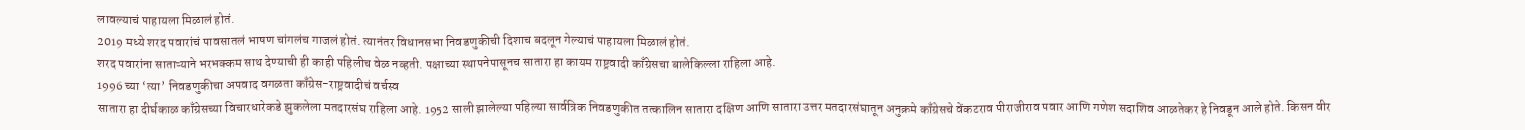लावल्याचं पाहायला मिळालं होतं.
2019 मध्ये शरद पवारांचं पावसातलं भाषण चांगलंच गाजलं होतं. त्यानंतर विधानसभा निवडणुकीची दिशाच बदलून गेल्याचं पाहायला मिळालं होतं.
शरद पवारांना साताऱ्याने भरभक्कम साथ देण्याची ही काही पहिलीच वेळ नव्हती. पक्षाच्या स्थापनेपासूनच सातारा हा कायम राष्ट्रवादी काँग्रेसचा बालेकिल्ला राहिला आहे.
1996 च्या ‘त्या’ निवडणुकीचा अपवाद वगळता काँग्रेस-राष्ट्रवादीचं वर्चस्व
सातारा हा दीर्घकाळ काँग्रेसच्या विचारधारेकडे झुकलेला मतदारसंघ राहिला आहे. 1952 साली झालेल्या पहिल्या सार्वत्रिक निवडणुकीत तत्कालिन सातारा दक्षिण आणि सातारा उत्तर मतदारसंघातून अनुक्रमे काँग्रेसचे वेंकटराव पीराजीराव पवार आणि गणेश सदाशिव आळतेकर हे निवडून आले होते. किसन वीर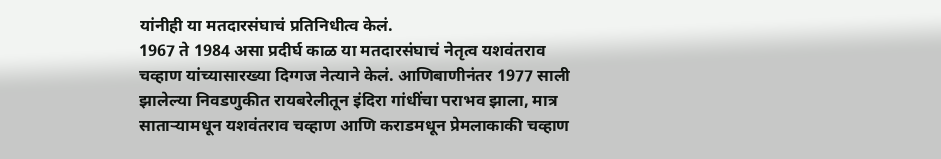यांनीही या मतदारसंघाचं प्रतिनिधीत्व केलं.
1967 ते 1984 असा प्रदीर्घ काळ या मतदारसंघाचं नेतृत्व यशवंतराव चव्हाण यांच्यासारख्या दिग्गज नेत्याने केलं. आणिबाणीनंतर 1977 साली झालेल्या निवडणुकीत रायबरेलीतून इंदिरा गांधींचा पराभव झाला, मात्र साताऱ्यामधून यशवंतराव चव्हाण आणि कराडमधून प्रेमलाकाकी चव्हाण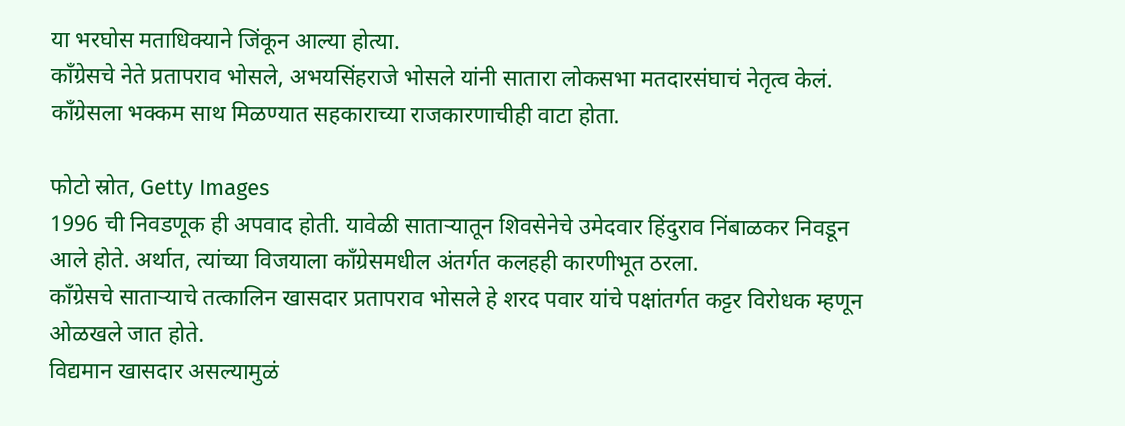या भरघोस मताधिक्याने जिंकून आल्या होत्या.
काँग्रेसचे नेते प्रतापराव भोसले, अभयसिंहराजे भोसले यांनी सातारा लोकसभा मतदारसंघाचं नेतृत्व केलं.
काँग्रेसला भक्कम साथ मिळण्यात सहकाराच्या राजकारणाचीही वाटा होता.

फोटो स्रोत, Getty Images
1996 ची निवडणूक ही अपवाद होती. यावेळी साताऱ्यातून शिवसेनेचे उमेदवार हिंदुराव निंबाळकर निवडून आले होते. अर्थात, त्यांच्या विजयाला काँग्रेसमधील अंतर्गत कलहही कारणीभूत ठरला.
काँग्रेसचे साताऱ्याचे तत्कालिन खासदार प्रतापराव भोसले हे शरद पवार यांचे पक्षांतर्गत कट्टर विरोधक म्हणून ओळखले जात होते.
विद्यमान खासदार असल्यामुळं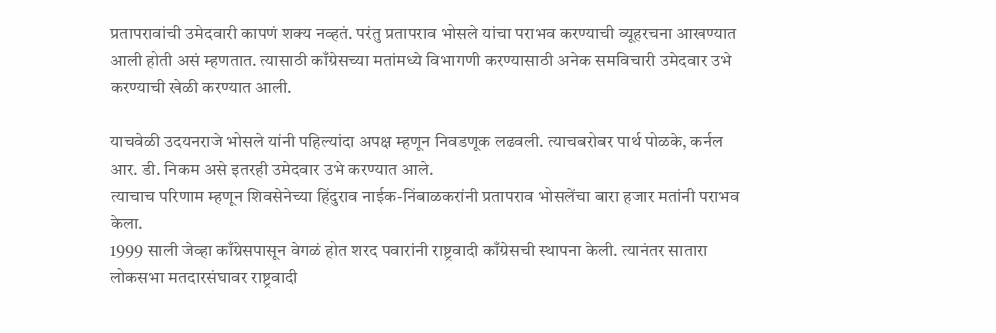प्रतापरावांची उमेदवारी कापणं शक्य नव्हतं. परंतु प्रतापराव भोसले यांचा पराभव करण्याची व्यूहरचना आखण्यात आली होती असं म्हणतात. त्यासाठी काँग्रेसच्या मतांमध्ये विभागणी करण्यासाठी अनेक समविचारी उमेदवार उभे करण्याची खेळी करण्यात आली.

याचवेळी उदयनराजे भोसले यांनी पहिल्यांदा अपक्ष म्हणून निवडणूक लढवली. त्याचबरोबर पार्थ पोळके, कर्नल आर. डी. निकम असे इतरही उमेदवार उभे करण्यात आले.
त्याचाच परिणाम म्हणून शिवसेनेच्या हिंदुराव नाईक-निंबाळकरांनी प्रतापराव भोसलेंचा बारा हजार मतांनी पराभव केला.
1999 साली जेव्हा काँग्रेसपासून वेगळं होत शरद पवारांनी राष्ट्रवादी काँग्रेसची स्थापना केली. त्यानंतर सातारा लोकसभा मतदारसंघावर राष्ट्रवादी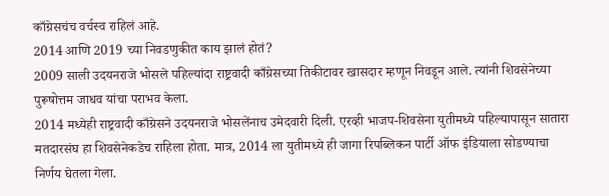काँग्रेसचंच वर्चस्व राहिलं आहे.
2014 आणि 2019 च्या निवडणुकीत काय झालं होतं?
2009 साली उदयनराजे भोसले पहिल्यांदा राष्ट्रवादी काँग्रेसच्या तिकीटावर खासदार म्हणून निवडून आले. त्यांनी शिवसेनेच्या पुरूषोत्तम जाधव यांचा पराभव केला.
2014 मध्येही राष्ट्रवादी काँग्रेसने उदयनराजे भोसलेंनाच उमेदवारी दिली. एरव्ही भाजप-शिवसेना युतीमध्ये पहिल्यापासून सातारा मतदारसंघ हा शिवसेनेकडेच राहिला होता. मात्र, 2014 ला युतीमध्ये ही जागा रिपब्लिकन पार्टी ऑफ इंडियाला सोडण्याचा निर्णय घेतला गेला.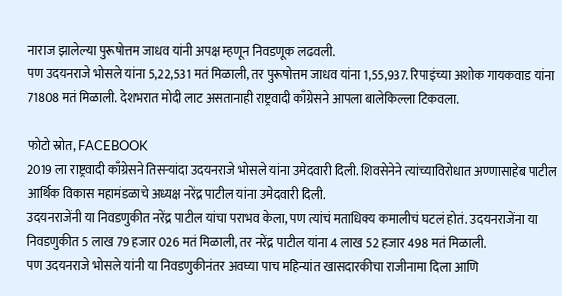नाराज झालेल्या पुरूषोत्तम जाधव यांनी अपक्ष म्हणून निवडणूक लढवली.
पण उदयनराजे भोसले यांना 5,22,531 मतं मिळाली, तर पुरूषोत्तम जाधव यांना 1,55,937. रिपाइंच्या अशोक गायकवाड यांना 71808 मतं मिळाली. देशभरात मोदी लाट असतानाही राष्ट्रवादी काँग्रेसने आपला बालेकिल्ला टिकवला.

फोटो स्रोत, FACEBOOK
2019 ला राष्ट्रवादी काँग्रेसने तिसऱ्यांदा उदयनराजे भोसले यांना उमेदवारी दिली. शिवसेनेने त्यांच्याविरोधात अण्णासाहेब पाटील आर्थिक विकास महामंडळाचे अध्यक्ष नरेंद्र पाटील यांना उमेदवारी दिली.
उदयनराजेंनी या निवडणुकीत नरेंद्र पाटील यांचा पराभव केला, पण त्यांचं मताधिक्य कमालीचं घटलं होतं. उदयनराजेंना या निवडणुकीत 5 लाख 79 हजार 026 मतं मिळाली, तर नरेंद्र पाटील यांना 4 लाख 52 हजार 498 मतं मिळाली.
पण उदयनराजे भोसले यांनी या निवडणुकीनंतर अवघ्या पाच महिन्यांत खासदारकीचा राजीनामा दिला आणि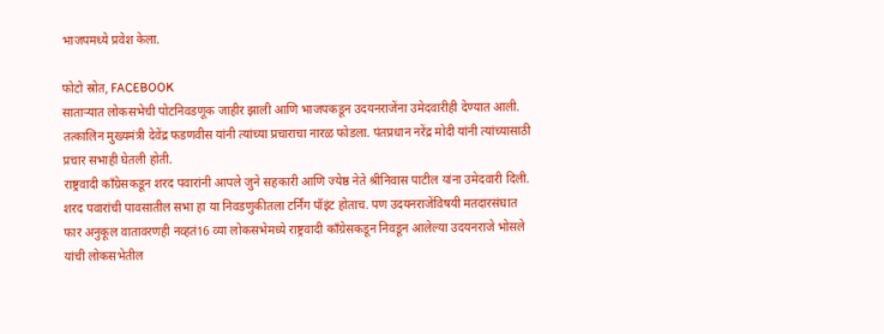भाजपमध्ये प्रवेश केला.

फोटो स्रोत, FACEBOOK
साताऱ्यात लोकसभेची पोटनिवडणूक जाहीर झाली आणि भाजपकडून उदयनराजेंना उमेदवारीही देण्यात आली. तत्कालिन मुख्यमंत्री देवेंद्र फडणवीस यांनी त्यांच्या प्रचाराचा नारळ फोडला. पंतप्रधान नरेंद्र मोदी यांनी त्यांच्यासाठी प्रचार सभाही घेतली होती.
राष्ट्रवादी काँग्रेसकडून शरद पवारांनी आपले जुने सहकारी आणि ज्येष्ठ नेते श्रीनिवास पाटील यांना उमेदवारी दिली.
शरद पवारांची पावसातील सभा हा या निवडणुकीतला टर्निंग पॉइंट होताच. पण उदयनराजेंविषयी मतदारसंघात फार अनुकूल वातावरणही नव्हतं16 व्या लोकसभेमध्ये राष्ट्रवादी काँग्रेसकडून निवडून आलेल्या उदयनराजे भोसले यांची लोकसभेतील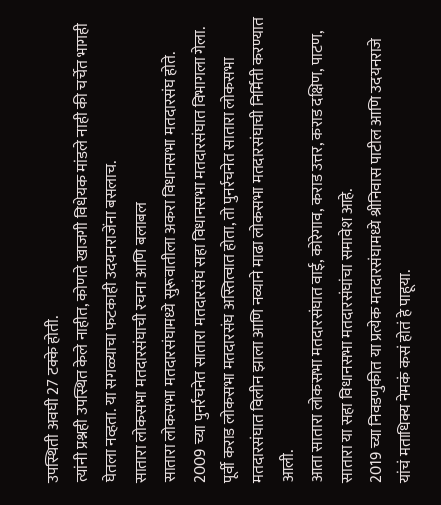उपस्थिती अवघी 27 टक्के होती.
त्यांनी प्रश्नही उपस्थित केले नाहीत, कोणते खाजगी विधेयक मांडले नाही की चर्चेत भागही घेतला नव्हता. या सगळ्याचा फटकाही उदयनराजेंना बसलाच.
सातारा लोकसभा मतदारसंघाची रचना आणि बलाबल
सातारा लोकसभा मतदारसंघामध्ये सुरूवातीला अकरा विधानसभा मतदारसंघ होते. 2009 च्या पुनर्रचनेत सातारा मतदारसंघ सहा विधानसभा मतदारसंघात विभागला गेला.
पूर्वी कराड लोकसभा मतदारसंघ अस्तित्वात होता, तो पुनर्रचनेत सातारा लोकसभा मतदारसंघात विलीन झाला आणि नव्याने माढा लोकसभा मतदारसंघाची निर्मिती करण्यात आली.
आता सातारा लोकसभा मतदारसंघात वाई, कोरेगाव, कराड उत्तर, कराड दक्षिण, पाटण, सातारा या सहा विधानसभा मतदारसंघांचा समावेश आहे.
2019 च्या निवडणुकीत या प्रत्येक मतदारसंघामध्ये श्रीनिवास पाटील आणि उदयनराजे यांचं मताधिक्य नेमकं कसं होतं हे पाहूया.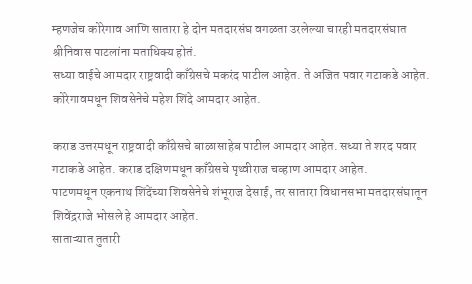म्हणजेच कोरेगाव आणि सातारा हे दोन मतदारसंघ वगळता उरलेल्या चारही मतदारसंघात श्रीनिवास पाटलांना मताधिक्य होतं.
सध्या वाईचे आमदार राष्ट्रवादी काँग्रेसचे मकरंद पाटील आहेत. ते अजित पवार गटाकडे आहेत. कोरेगावमधून शिवसेनेचे महेश शिंदे आमदार आहेत.

कराड उत्तरमधून राष्ट्रवादी काँग्रेसचे बाळासाहेब पाटील आमदार आहेत. सध्या ते शरद पवार गटाकडे आहेत. कराड दक्षिणमधून काँग्रेसचे पृथ्वीराज चव्हाण आमदार आहेत.
पाटणमधून एकनाथ शिंदेंच्या शिवसेनेचे शंभूराज देसाई, तर सातारा विधानसभा मतदारसंघातून शिवेंद्रराजे भोसले हे आमदार आहेत.
साताऱ्यात तुतारी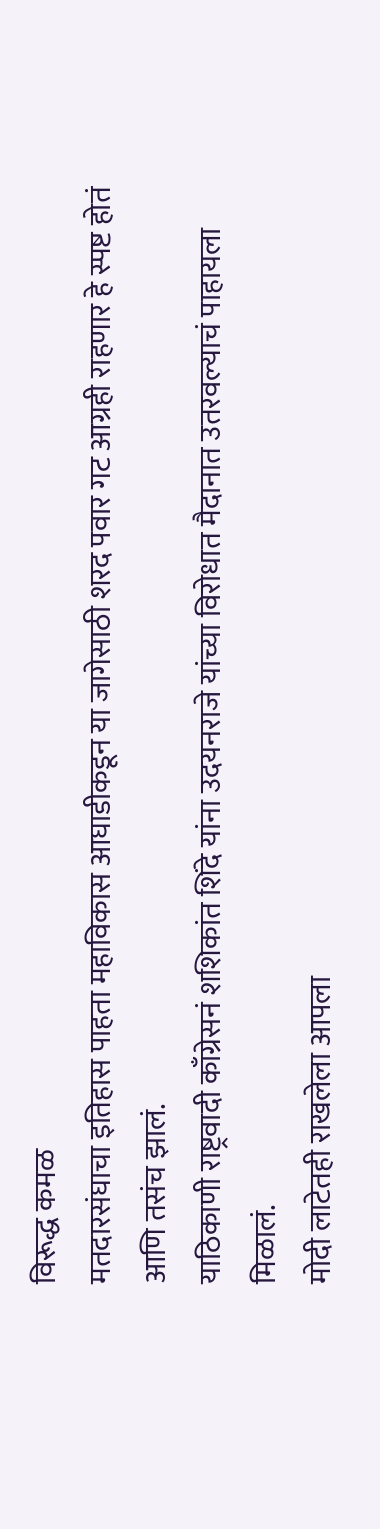विरूद्ध कमळ
मतदारसंघाचा इतिहास पाहता महाविकास आघाडीकडून या जागेसाठी शरद पवार गट आग्रही राहणार हे स्पष्ट होतं आणि तसंच झालं.
याठिकाणी राष्ट्रवादी काँग्रेसनं शशिकांत शिंदे यांना उदयनराजे यांच्या विरोधात मैदानात उतरवल्याचं पाहायला मिळालं.
मोदी लाटेतही राखलेला आपला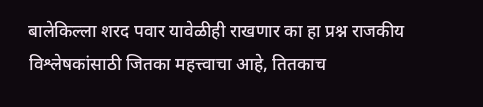बालेकिल्ला शरद पवार यावेळीही राखणार का हा प्रश्न राजकीय विश्लेषकांसाठी जितका महत्त्वाचा आहे, तितकाच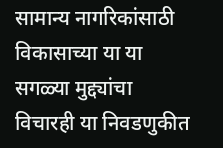सामान्य नागरिकांसाठी विकासाच्या या या सगळ्या मुद्द्यांचा विचारही या निवडणुकीत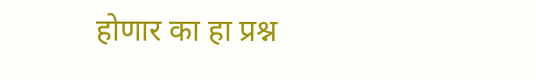होणार का हा प्रश्न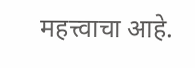महत्त्वाचा आहे.